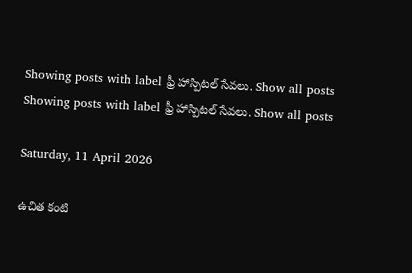Showing posts with label ఫ్రీ హాస్పిటల్ సేవలు. Show all posts
Showing posts with label ఫ్రీ హాస్పిటల్ సేవలు. Show all posts

Saturday, 11 April 2026

ఉచిత కంటి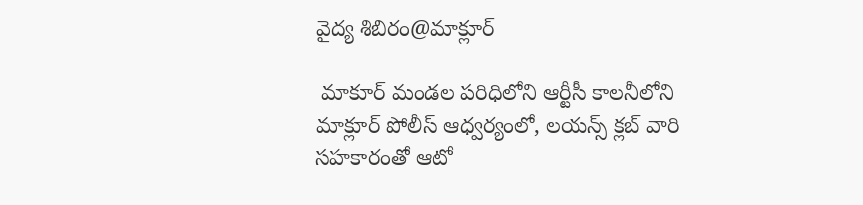వైద్య శిబిరం@మాక్లూర్

 మాకూర్ మండల పరిధిలోని ఆర్టీసీ కాలనీలోని మాక్లూర్ పోలీస్ ఆధ్వర్యంలో, లయన్స్ క్లబ్ వారి సహకారంతో ఆటో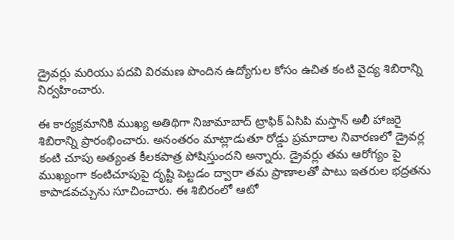డ్రైవర్లు మరియు పదవి విరమణ పొందిన ఉద్యోగుల కోసం ఉచిత కంటి వైద్య శిబిరాన్ని నిర్వహించారు.

ఈ కార్యక్రమానికి ముఖ్య అతిథిగా నిజామాబాద్ ట్రాఫిక్ ఏసిపి మస్తాన్ అలీ హాజరై శిబిరాన్ని ప్రారంభించారు. అనంతరం మాట్లాడుతూ రోడ్డు ప్రమాదాల నివారణలో డ్రైవర్ల కంటి చూపు అత్యంత కీలకపాత్ర పోషిస్తుందని అన్నారు. డ్రైవర్లు తమ ఆరోగ్యం పై ముఖ్యంగా కంటిచూపుపై దృష్టి పెట్టడం ద్వారా తమ ప్రాణాలతో పాటు ఇతరుల భద్రతను కాపాడవచ్చును సూచించారు. ఈ శిబిరంలో ఆటో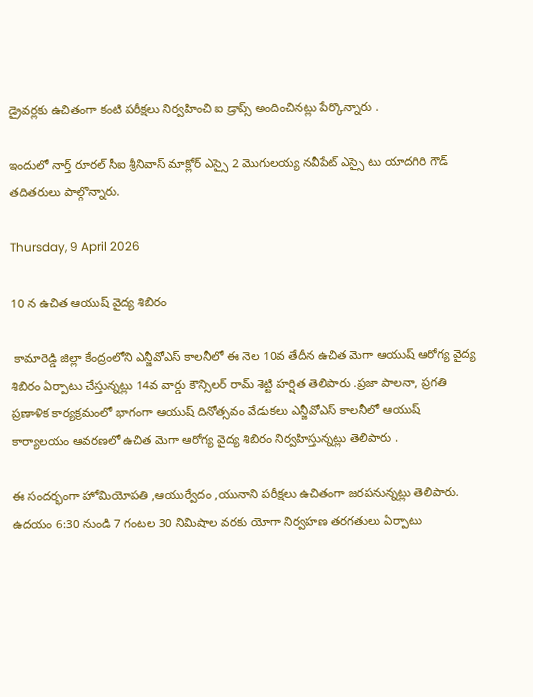డ్రైవర్లకు ఉచితంగా కంటి పరీక్షలు నిర్వహించి ఐ డ్రాప్స్ అందించినట్లు పేర్కొన్నారు .

ఇందులో నార్త్ రూరల్ సీఐ శ్రీనివాస్ మాక్లోర్ ఎస్సై 2 మొగులయ్య నవీపేట్ ఎస్సై టు యాదగిరి గౌడ్ తదితరులు పాల్గొన్నారు.

Thursday, 9 April 2026

10 న ఉచిత ఆయుష్ వైద్య శిబిరం

 కామారెడ్డి జిల్లా కేంద్రంలోని ఎన్జీవోఎస్ కాలనీలో ఈ నెల 10వ తేదీన ఉచిత మెగా ఆయుష్ ఆరోగ్య వైద్య శిబిరం ఏర్పాటు చేస్తున్నట్లు 14వ వార్డు కౌన్సిలర్ రామ్ శెట్టి హర్షిత తెలిపారు .ప్రజా పాలనా, ప్రగతి ప్రణాళిక కార్యక్రమంలో భాగంగా ఆయుష్ దినోత్సవం వేడుకలు ఎన్జీవోఎస్ కాలనీలో ఆయుష్ కార్యాలయం ఆవరణలో ఉచిత మెగా ఆరోగ్య వైద్య శిబిరం నిర్వహిస్తున్నట్లు తెలిపారు .

ఈ సందర్భంగా హోమియోపతి ,ఆయుర్వేదం ,యునాని పరీక్షలు ఉచితంగా జరపనున్నట్లు తెలిపారు. ఉదయం 6:30 నుండి 7 గంటల 30 నిమిషాల వరకు యోగా నిర్వహణ తరగతులు ఏర్పాటు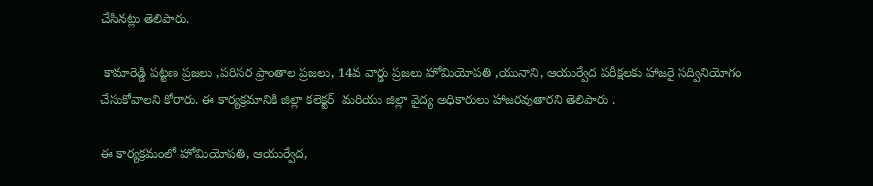చేసినట్లు తెలిపారు.

 కామారెడ్డి పట్టణ ప్రజలు ,పరిసర ప్రాంతాల ప్రజలు, 14వ వార్డు ప్రజలు హోమియోపతి ,యునాని, ఆయుర్వేద పరీక్షలకు హాజరై సద్వినియోగం చేసుకోవాలని కోరారు. ఈ కార్యక్రమానికి జిల్లా కలెక్టర్  మరియు జిల్లా వైద్య అధికారులు హాజరవుతారని తెలిపారు .

ఈ కార్యక్రమంలో హోమియోపతి, ఆయుర్వేద,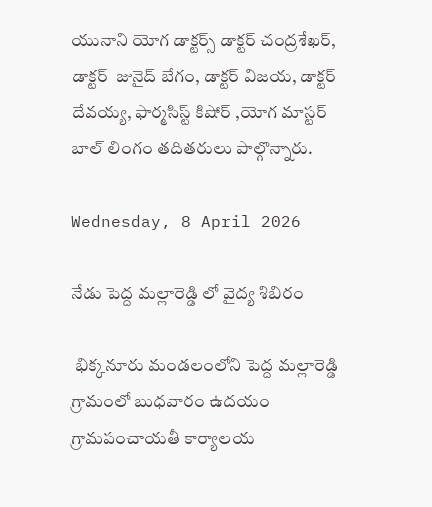యునాని యోగ డాక్టర్స్ డాక్టర్ చంద్రశేఖర్, డాక్టర్  జునైద్ బేగం, డాక్టర్ విజయ, డాక్టర్ దేవయ్య, ఫార్మసిస్ట్ కిషోర్ ,యోగ మాస్టర్ బాల్ లింగం తదితరులు పాల్గొన్నారు.

Wednesday, 8 April 2026

నేడు పెద్ద మల్లారెడ్డి లో వైద్య శిబిరం

 భిక్కనూరు మండలంలోని పెద్ద మల్లారెడ్డి గ్రామంలో బుధవారం ఉదయం గ్రామపంచాయతీ కార్యాలయ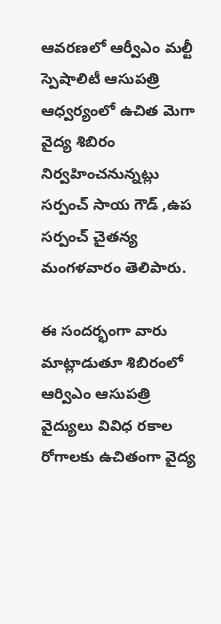ఆవరణలో ఆర్వీఎం మల్టీ స్పెషాలిటీ ఆసుపత్రి ఆధ్వర్యంలో ఉచిత మెగా వైద్య శిబిరం నిర్వహించనున్నట్లు సర్పంచ్ సాయ గౌడ్ ,ఉప సర్పంచ్ చైతన్య మంగళవారం తెలిపారు.

ఈ సందర్భంగా వారు మాట్లాడుతూ శిబిరంలో ఆర్విఎం ఆసుపత్రి వైద్యులు వివిధ రకాల రోగాలకు ఉచితంగా వైద్య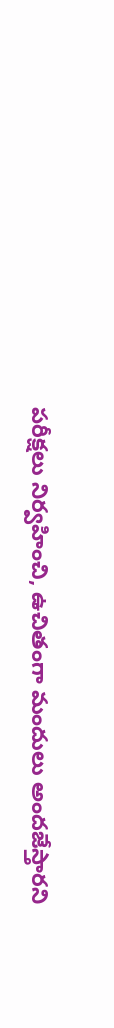పరీక్షలు నిర్వహించి, ఉచితంగా మందులు అందజేస్తారని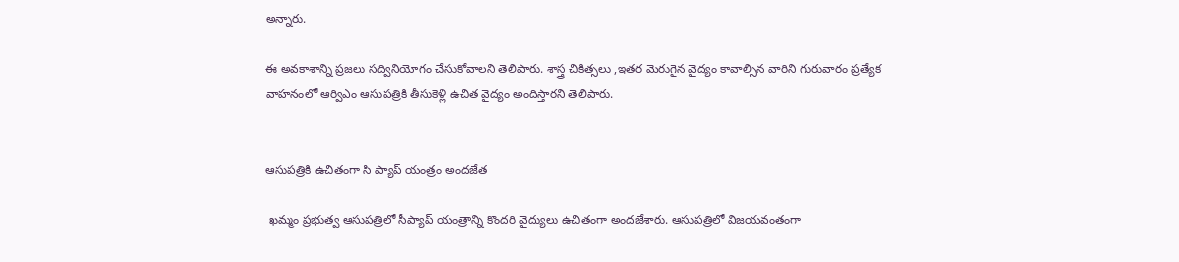అన్నారు.

ఈ అవకాశాన్ని ప్రజలు సద్వినియోగం చేసుకోవాలని తెలిపారు. శాస్త్ర చికిత్సలు ,ఇతర మెరుగైన వైద్యం కావాల్సిన వారిని గురువారం ప్రత్యేక వాహనంలో ఆర్విఎం ఆసుపత్రికి తీసుకెళ్లి ఉచిత వైద్యం అందిస్తారని తెలిపారు.


ఆసుపత్రికి ఉచితంగా సి ప్యాప్ యంత్రం అందజేత

 ఖమ్మం ప్రభుత్వ ఆసుపత్రిలో సీప్యాప్ యంత్రాన్ని కొందరి వైద్యులు ఉచితంగా అందజేశారు. ఆసుపత్రిలో విజయవంతంగా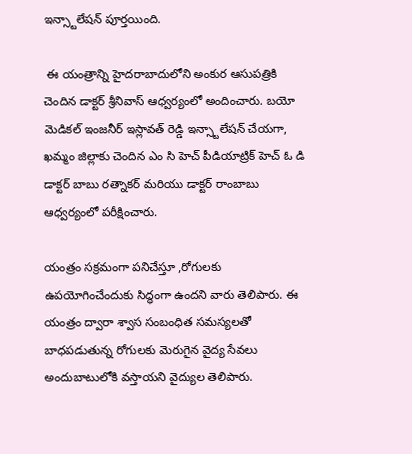ఇన్స్టాలేషన్ పూర్తయింది.

 ఈ యంత్రాన్ని హైదరాబాదులోని అంకుర ఆసుపత్రికి చెందిన డాక్టర్ శ్రీనివాస్ ఆధ్వర్యంలో అందించారు. బయో మెడికల్ ఇంజనీర్ ఇస్లావత్ రెడ్డి ఇన్స్టాలేషన్ చేయగా, ఖమ్మం జిల్లాకు చెందిన ఎం సి హెచ్ పీడియాట్రిక్ హెచ్ ఓ డి డాక్టర్ బాబు రత్నాకర్ మరియు డాక్టర్ రాంబాబు ఆధ్వర్యంలో పరీక్షించారు.

యంత్రం సక్రమంగా పనిచేస్తూ ,రోగులకు ఉపయోగించేందుకు సిద్ధంగా ఉందని వారు తెలిపారు. ఈ యంత్రం ద్వారా శ్వాస సంబంధిత సమస్యలతో బాధపడుతున్న రోగులకు మెరుగైన వైద్య సేవలు అందుబాటులోకి వస్తాయని వైద్యుల తెలిపారు.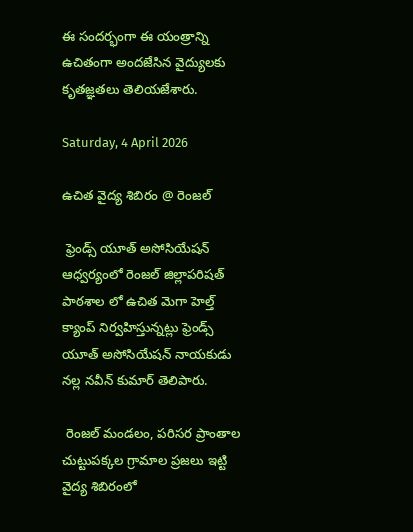ఈ సందర్భంగా ఈ యంత్రాన్ని ఉచితంగా అందజేసిన వైద్యులకు కృతజ్ఞతలు తెలియజేశారు.

Saturday, 4 April 2026

ఉచిత వైద్య శిబిరం @ రెంజల్

 ఫ్రెండ్స్ యూత్ అసోసియేషన్ ఆధ్వర్యంలో రెంజల్ జిల్లాపరిషత్ పాఠశాల లో ఉచిత మెగా హెల్త్ క్యాంప్ నిర్వహిస్తున్నట్లు ఫ్రెండ్స్ యూత్ అసోసియేషన్ నాయకుడు నల్ల నవీన్ కుమార్ తెలిపారు.

 రెంజల్ మండలం, పరిసర ప్రాంతాల చుట్టుపక్కల గ్రామాల ప్రజలు ఇట్టి వైద్య శిబిరంలో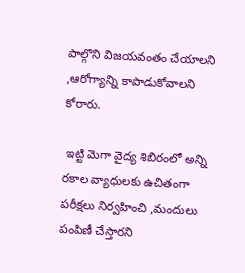పాల్గొని విజయవంతం చేయాలని ,ఆరోగ్యాన్ని కాపాడుకోవాలని కోరారు.

 ఇట్టి మెగా వైద్య శిబిరంలో అన్ని రకాల వ్యాధులకు ఉచితంగా పరీక్షలు నిర్వహించి ,మందులు పంపిణీ చేస్తారని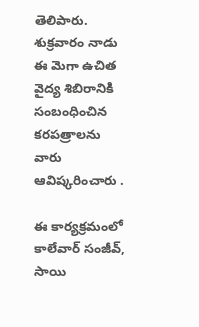తెలిపారు. శుక్రవారం నాడు ఈ మెగా ఉచిత వైద్య శిబిరానికి సంబంధించిన కరపత్రాలను వారు ఆవిష్కరించారు .

ఈ కార్యక్రమంలో కాలేవార్ సంజీవ్, సాయి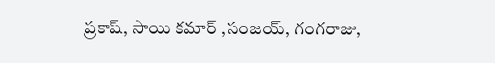ప్రకాష్, సాయి కమార్ ,సంజయ్, గంగరాజు,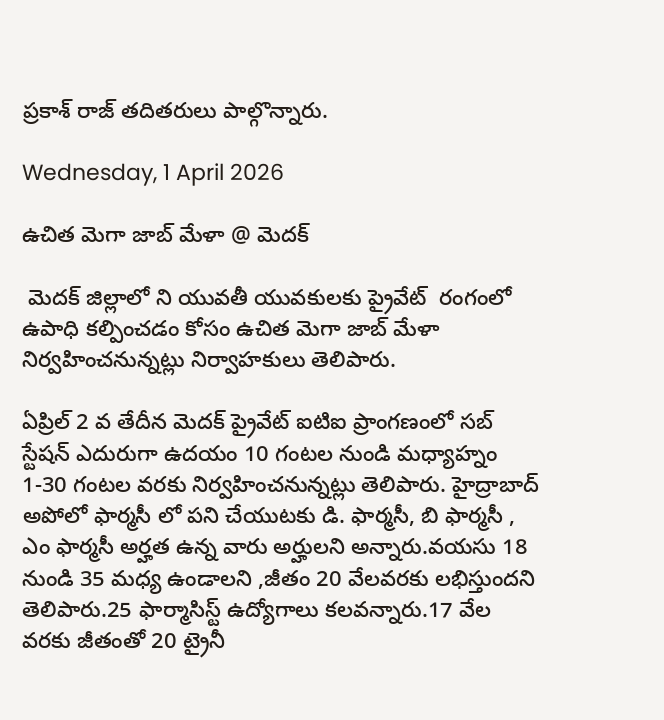ప్రకాశ్ రాజ్ తదితరులు పాల్గొన్నారు.

Wednesday, 1 April 2026

ఉచిత మెగా జాబ్ మేళా @ మెదక్

 మెదక్ జిల్లాలో ని యువతీ యువకులకు ప్రైవేట్  రంగంలో ఉపాధి కల్పించడం కోసం ఉచిత మెగా జాబ్ మేళా నిర్వహించనున్నట్లు నిర్వాహకులు తెలిపారు.

ఏప్రిల్ 2 వ తేదీన మెదక్ ప్రైవేట్ ఐటిఐ ప్రాంగణంలో సబ్ స్టేషన్ ఎదురుగా ఉదయం 10 గంటల నుండి మధ్యాహ్నం 1-30 గంటల వరకు నిర్వహించనున్నట్లు తెలిపారు. హైద్రాబాద్ అపోలో ఫార్మసీ లో పని చేయుటకు డి. ఫార్మసీ, బి ఫార్మసీ , ఎం ఫార్మసీ అర్హత ఉన్న వారు అర్హులని అన్నారు.వయసు 18 నుండి 35 మధ్య ఉండాలని ,జీతం 20 వేలవరకు లభిస్తుందని తెలిపారు.25 ఫార్మాసిస్ట్ ఉద్యోగాలు కలవన్నారు.17 వేల వరకు జీతంతో 20 ట్రైనీ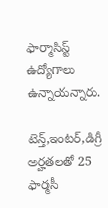ఫార్మాసిస్ట్ ఉద్యోగాలు ఉన్నాయన్నారు.

టెన్త్,ఇంటర్,డిగ్రీ అర్హతలతో 25 ఫార్మసీ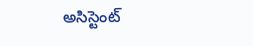అసిస్టెంట్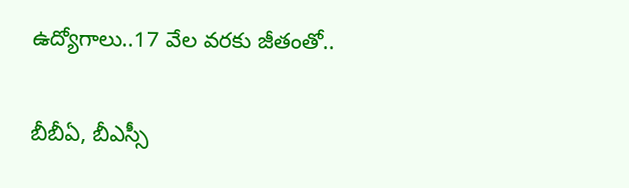ఉద్యోగాలు..17 వేల వరకు జీతంతో..

బీబీఏ, బీఎస్సీ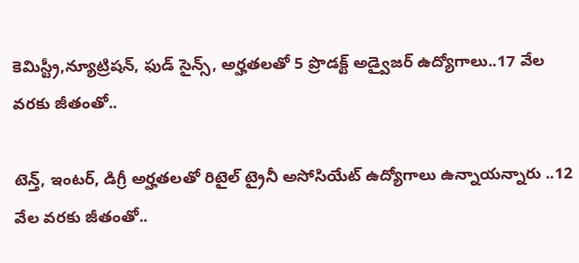కెమిస్ట్రీ,న్యూట్రిషన్, ఫుడ్ సైన్స్, అర్హతలతో 5 ప్రొడక్ట్ అడ్వైజర్ ఉద్యోగాలు..17 వేల వరకు జీతంతో..

టెన్త్, ఇంటర్, డిగ్రీ అర్హతలతో రిటైల్ ట్రైనీ అసోసియేట్ ఉద్యోగాలు ఉన్నాయన్నారు ..12 వేల వరకు జీతంతో..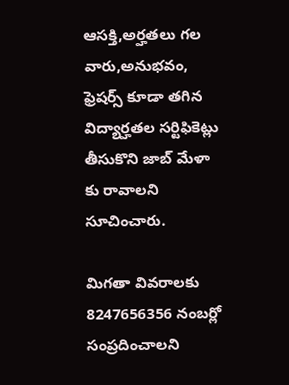ఆసక్తి,అర్హతలు గల వారు,అనుభవం, ఫ్రెషర్స్ కూడా తగిన విద్యార్హతల సర్టిఫికెట్లు తీసుకొని జాబ్ మేళా కు రావాలని సూచించారు.

మిగతా వివరాలకు 8247656356 నంబర్లో సంప్రదించాలని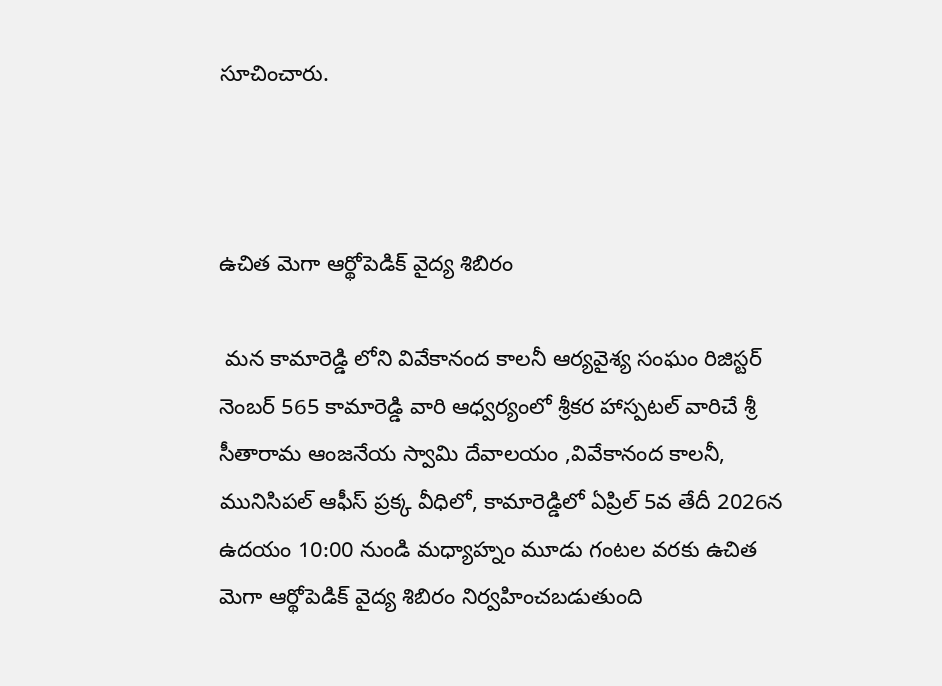సూచించారు.



ఉచిత మెగా ఆర్థోపెడిక్ వైద్య శిబిరం

 మన కామారెడ్డి లోని వివేకానంద కాలనీ ఆర్యవైశ్య సంఘం రిజిస్టర్ నెంబర్ 565 కామారెడ్డి వారి ఆధ్వర్యంలో శ్రీకర హాస్పటల్ వారిచే శ్రీ సీతారామ ఆంజనేయ స్వామి దేవాలయం ,వివేకానంద కాలనీ, మునిసిపల్ ఆఫీస్ ప్రక్క వీధిలో, కామారెడ్డిలో ఏప్రిల్ 5వ తేదీ 2026న ఉదయం 10:00 నుండి మధ్యాహ్నం మూడు గంటల వరకు ఉచిత మెగా ఆర్థోపెడిక్ వైద్య శిబిరం నిర్వహించబడుతుంది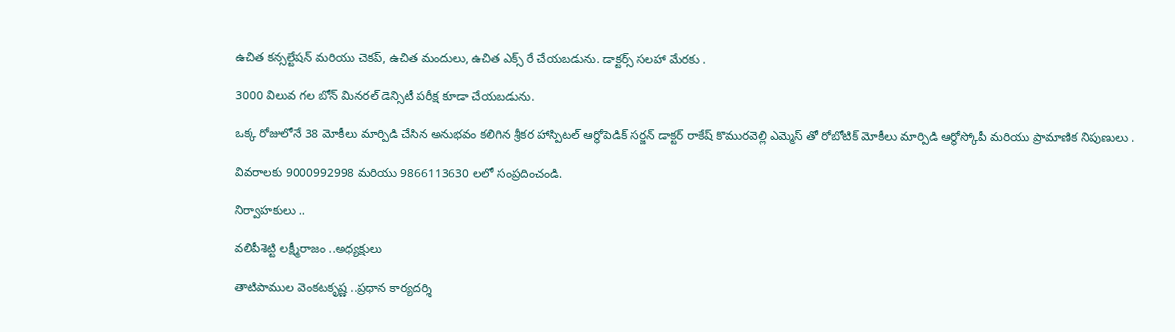ఉచిత కన్సల్టేషన్ మరియు చెకప్, ఉచిత మందులు, ఉచిత ఎక్స్ రే చేయబడును. డాక్టర్స్ సలహా మేరకు .

3000 విలువ గల బోన్ మినరల్ డెన్సిటీ పరీక్ష కూడా చేయబడును.

ఒక్క రోజులోనే 38 మోకీలు మార్పిడి చేసిన అనుభవం కలిగిన శ్రీకర హాస్పిటల్ ఆర్థోపెడిక్ సర్జన్ డాక్టర్ రాకేష్ కొమురవెల్లి ఎమ్మెస్ తో రోబోటిక్ మోకీలు మార్పిడి ఆర్థోస్కోపీ మరియు ప్రామాణిక నిపుణులు .

వివరాలకు 9000992998 మరియు 9866113630 లలో సంప్రదించండి.

నిర్వాహకులు ..

వలిపీశెట్టి లక్ష్మీరాజం ..అధ్యక్షులు

తాటిపాముల వెంకటకృష్ణ ..ప్రధాన కార్యదర్శి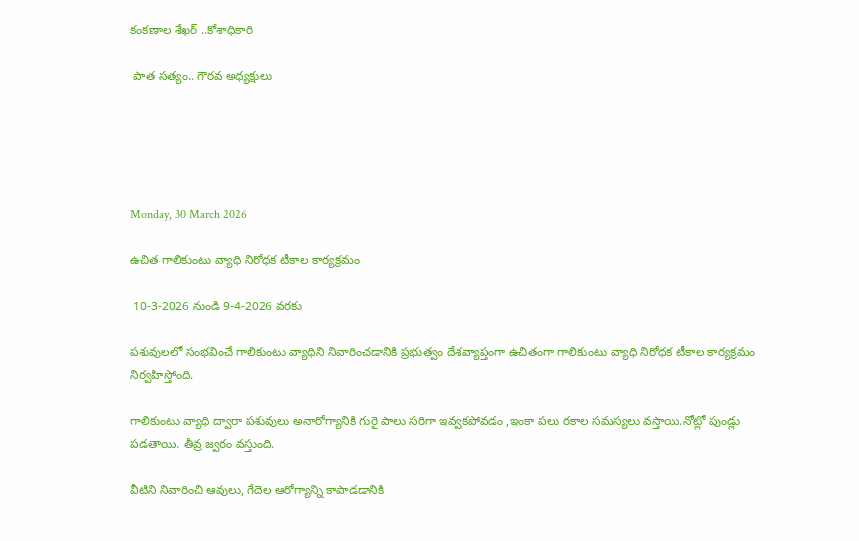కంకణాల శేఖర్ ..కోశాధికారి

 పాత సత్యం.. గౌరవ అధ్యక్షులు





Monday, 30 March 2026

ఉచిత గాలికుంటు వ్యాధి నిరోధక టీకాల కార్యక్రమం

 10-3-2026 నుండి 9-4-2026 వరకు

పశువులలో సంభవించే గాలికుంటు వ్యాధిని నివారించడానికి ప్రభుత్వం దేశవ్యాప్తంగా ఉచితంగా గాలికుంటు వ్యాధి నిరోధక టీకాల కార్యక్రమం నిర్వహిస్తోంది.

గాలికుంటు వ్యాధి ద్వారా పశువులు అనారోగ్యానికి గురై పాలు సరిగా ఇవ్వకపోవడం ,ఇంకా పలు రకాల సమస్యలు వస్తాయి.నోట్లో పుండ్లు పడతాయి. తీవ్ర జ్వరం వస్తుంది.

వీటిని నివారించి ఆవులు, గేదెల ఆరోగ్యాన్ని కాపాడడానికి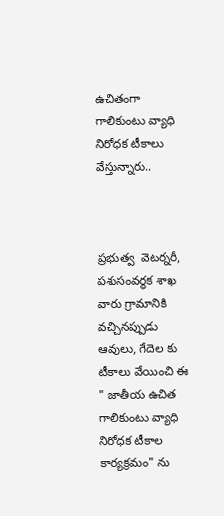ఉచితంగా గాలికుంటు వ్యాధి నిరోధక టీకాలు వేస్తున్నారు..



ప్రభుత్వ  వెటర్నరీ,   పశుసంవర్ధక శాఖ వారు గ్రామానికి వచ్చినప్పుడు ఆవులు, గేదెల కు టీకాలు వేయించి ఈ " జాతీయ ఉచిత గాలికుంటు వ్యాధి నిరోధక టీకాల కార్యక్రమం" ను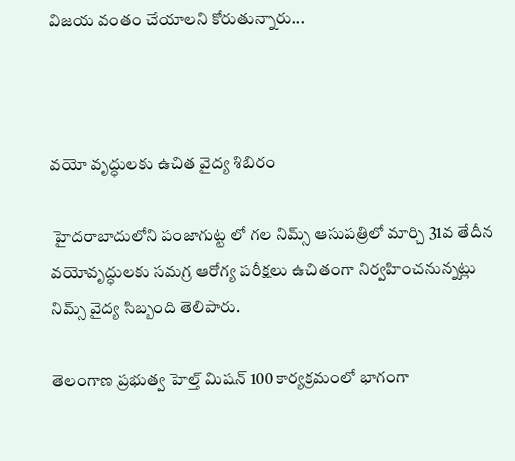విజయ వంతం చేయాలని కోరుతున్నారు...



వయో వృద్ధులకు ఉచిత వైద్య శిబిరం

 హైదరాబాదులోని పంజాగుట్ట లో గల నిమ్స్ ఆసుపత్రిలో మార్చి 31వ తేదీన వయోవృద్ధులకు సమగ్ర ఆరోగ్య పరీక్షలు ఉచితంగా నిర్వహించనున్నట్లు నిమ్స్ వైద్య సిబ్బంది తెలిపారు.

తెలంగాణ ప్రభుత్వ హెల్త్ మిషన్ 100 కార్యక్రమంలో భాగంగా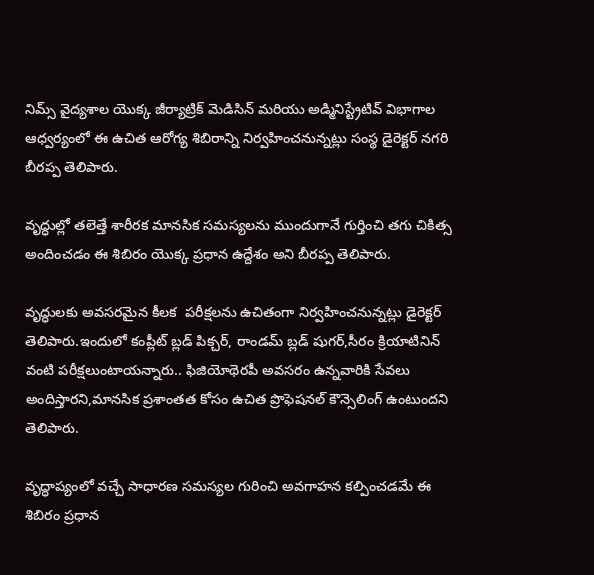నిమ్స్ వైద్యశాల యొక్క జీర్యాట్రిక్ మెడిసిన్ మరియు అడ్మినిస్ట్రేటివ్ విభాగాల ఆధ్వర్యంలో ఈ ఉచిత ఆరోగ్య శిబిరాన్ని నిర్వహించనున్నట్లు సంస్థ డైరెక్టర్ నగరి బీరప్ప తెలిపారు.

వృద్ధుల్లో తలెత్తే శారీరక మానసిక సమస్యలను ముందుగానే గుర్తించి తగు చికిత్స అందించడం ఈ శిబిరం యొక్క ప్రధాన ఉద్దేశం అని బీరప్ప తెలిపారు.

వృద్ధులకు అవసరమైన కీలక  పరీక్షలను ఉచితంగా నిర్వహించనున్నట్లు డైరెక్టర్ తెలిపారు.ఇందులో కంప్లీట్ బ్లడ్ పిక్చర్, రాండమ్ బ్లడ్ షుగర్,సీరం క్రియాటినిన్ వంటి పరీక్షలుంటాయన్నారు.. ఫిజియోథెరపీ అవసరం ఉన్నవారికి సేవలు అందిస్తారని,మానసిక ప్రశాంతత కోసం ఉచిత ప్రొఫెషనల్ కౌన్సెలింగ్ ఉంటుందని తెలిపారు.

వృద్ధాప్యంలో వచ్చే సాధారణ సమస్యల గురించి అవగాహన కల్పించడమే ఈ శిబిరం ప్రధాన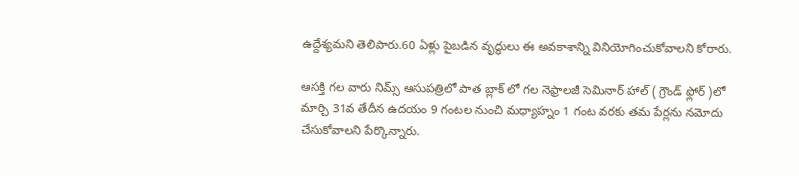ఉద్దేశ్యమని తెలిపారు.60 ఏళ్లు పైబడిన వృద్ధులు ఈ అవకాశాన్ని వినియోగించుకోవాలని కోరారు.

ఆసక్తి గల వారు నిమ్స్ ఆసుపత్రిలో పాత బ్లాక్ లో గల నెఫ్రాలజీ సెమినార్ హాల్ ( గ్రౌండ్ ఫ్లోర్ )లో మార్చి 31వ తేదీన ఉదయం 9 గంటల నుంచి మధ్యాహ్నం 1 గంట వరకు తమ పేర్లను నమోదు చేసుకోవాలని పేర్కొన్నారు.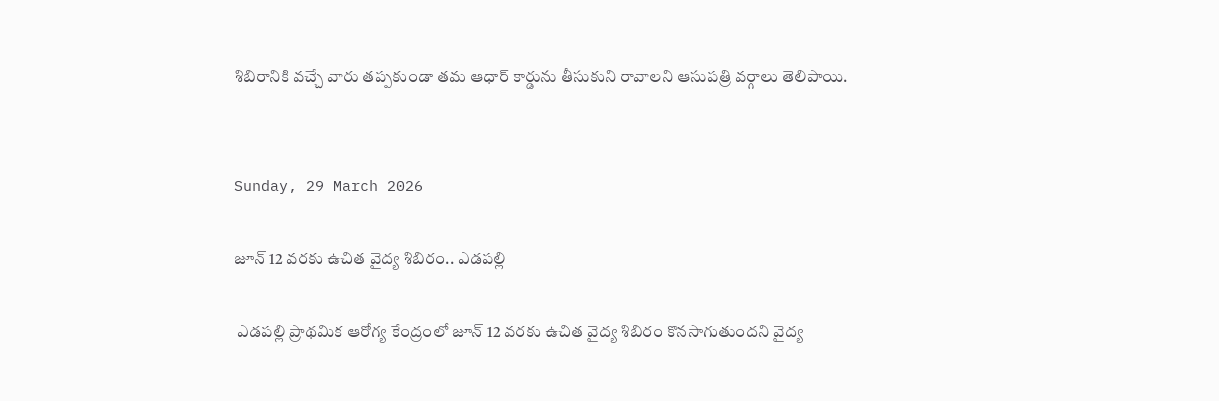శిబిరానికి వచ్చే వారు తప్పకుండా తమ ఆధార్ కార్డును తీసుకుని రావాలని ఆసుపత్రి వర్గాలు తెలిపాయి.


Sunday, 29 March 2026

జూన్ 12 వరకు ఉచిత వైద్య శిబిరం.. ఎడపల్లి

 ఎడపల్లి ప్రాథమిక ఆరోగ్య కేంద్రంలో జూన్ 12 వరకు ఉచిత వైద్య శిబిరం కొనసాగుతుందని వైద్య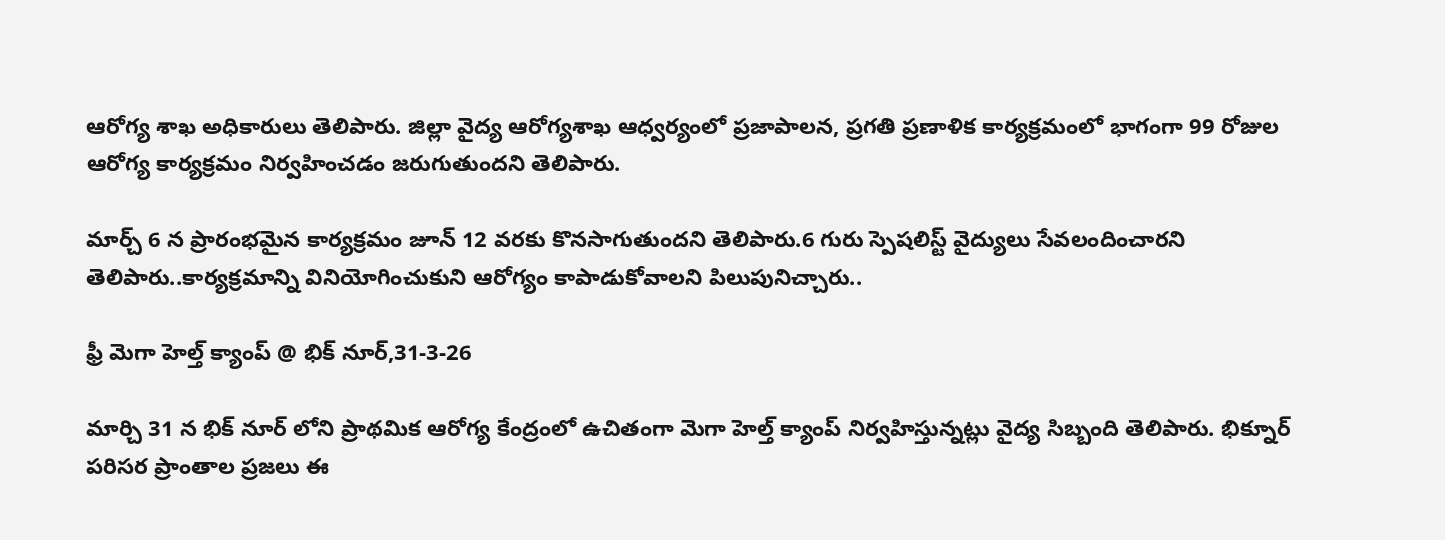ఆరోగ్య శాఖ అధికారులు తెలిపారు. జిల్లా వైద్య ఆరోగ్యశాఖ ఆధ్వర్యంలో ప్రజాపాలన, ప్రగతి ప్రణాళిక కార్యక్రమంలో భాగంగా 99 రోజుల ఆరోగ్య కార్యక్రమం నిర్వహించడం జరుగుతుందని తెలిపారు.

మార్చ్ 6 న ప్రారంభమైన కార్యక్రమం జూన్ 12 వరకు కొనసాగుతుందని తెలిపారు.6 గురు స్పెషలిస్ట్ వైద్యులు సేవలందించారని తెలిపారు..కార్యక్రమాన్ని వినియోగించుకుని ఆరోగ్యం కాపాడుకోవాలని పిలుపునిచ్చారు..

ఫ్రీ మెగా హెల్త్ క్యాంప్ @ భిక్ నూర్,31-3-26

మార్చి 31 న భిక్ నూర్ లోని ప్రాథమిక ఆరోగ్య కేంద్రంలో ఉచితంగా మెగా హెల్త్ క్యాంప్ నిర్వహిస్తున్నట్లు వైద్య సిబ్బంది తెలిపారు. భిక్నూర్ పరిసర ప్రాంతాల ప్రజలు ఈ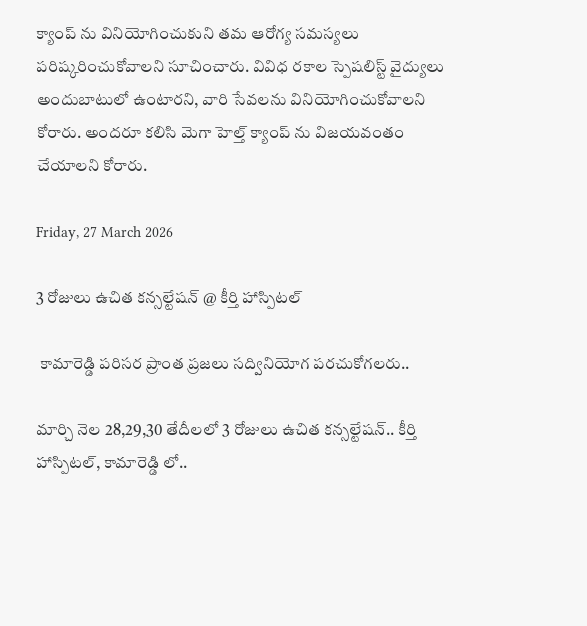క్యాంప్ ను వినియోగించుకుని తమ ఆరోగ్య సమస్యలు పరిష్కరించుకోవాలని సూచించారు. వివిధ రకాల స్పెషలిస్ట్ వైద్యులు అందుబాటులో ఉంటారని, వారి సేవలను వినియోగించుకోవాలని కోరారు. అందరూ కలిసి మెగా హెల్త్ క్యాంప్ ను విజయవంతం చేయాలని కోరారు.

Friday, 27 March 2026

3 రోజులు ఉచిత కన్సల్టేషన్ @ కీర్తి హాస్పిటల్

 కామారెడ్డి పరిసర ప్రాంత ప్రజలు సద్వినియోగ పరచుకోగలరు..

మార్చి నెల 28,29,30 తేదీలలో 3 రోజులు ఉచిత కన్సల్టేషన్.. కీర్తి హాస్పిటల్, కామారెడ్డి లో..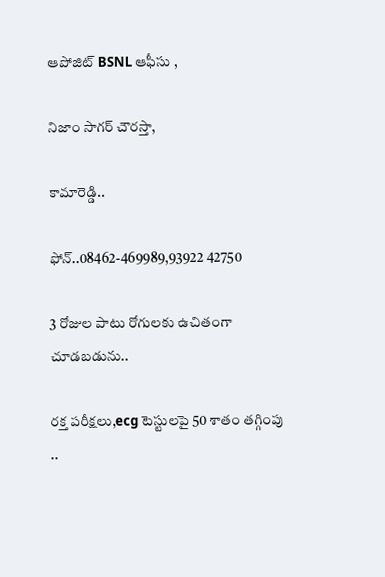ఆపోజిట్ BSNL ఆఫీసు ,

నిజాం సాగర్ చౌరస్తా,

కామారెడ్డి..

ఫోన్..08462-469989,93922 42750

3 రోజుల పాటు రోగులకు ఉచితంగా చూడబడును..

రక్త పరీక్షలు,ecg టెస్టులపై 50 శాతం తగ్గింపు ..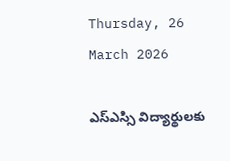Thursday, 26 March 2026

ఎస్ఎస్సి విద్యార్థులకు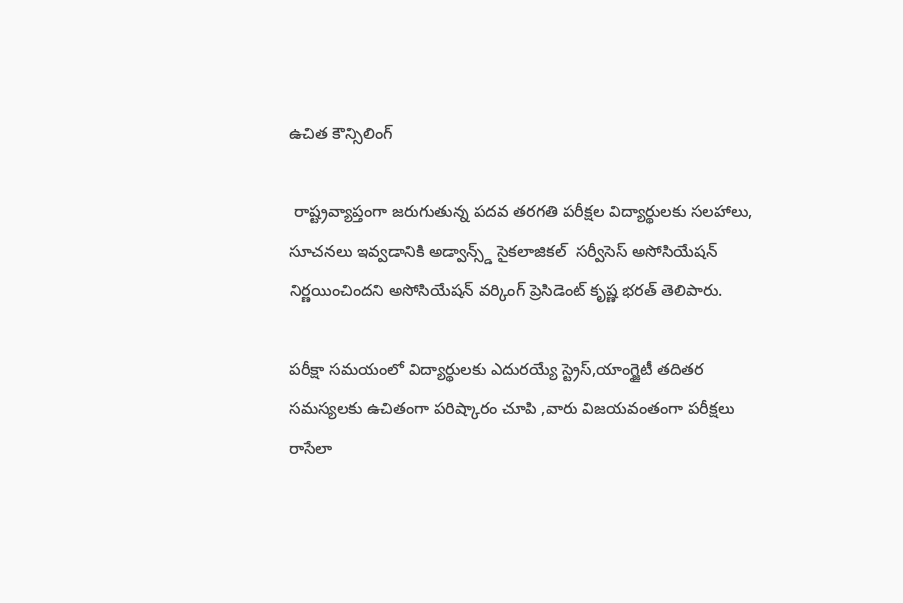ఉచిత కౌన్సిలింగ్

 రాష్ట్రవ్యాప్తంగా జరుగుతున్న పదవ తరగతి పరీక్షల విద్యార్థులకు సలహాలు, సూచనలు ఇవ్వడానికి అడ్వాన్స్డ్ సైకలాజికల్  సర్వీసెస్ అసోసియేషన్ నిర్ణయించిందని అసోసియేషన్ వర్కింగ్ ప్రెసిడెంట్ కృష్ణ భరత్ తెలిపారు.

పరీక్షా సమయంలో విద్యార్థులకు ఎదురయ్యే స్ట్రెస్,యాంగ్జైటీ తదితర సమస్యలకు ఉచితంగా పరిష్కారం చూపి ,వారు విజయవంతంగా పరీక్షలు రాసేలా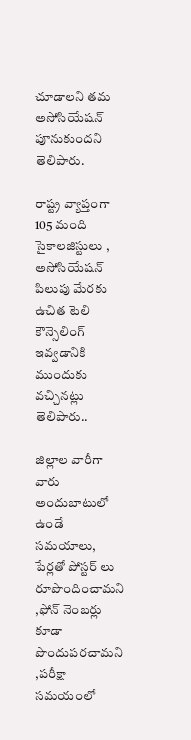చూడాలని తమ అసోసియేషన్ పూనుకుందని తెలిపారు.

రాష్ట్ర వ్యాప్తంగా 105 మంది సైకాలజిస్టులు , అసోసియేషన్ పిలుపు మేరకు ఉచిత టెలి కౌన్సెలింగ్ ఇవ్వడానికి ముందుకు వచ్చినట్లు తెలిపారు..

జిల్లాల వారీగా వారు అందుబాటులో ఉండే సమయాలు, పేర్లతో పోస్టర్ లు రూపొందించామని ,ఫోన్ నెంబర్లు కూడా పొందుపరచామని ,పరీక్షా సమయంలో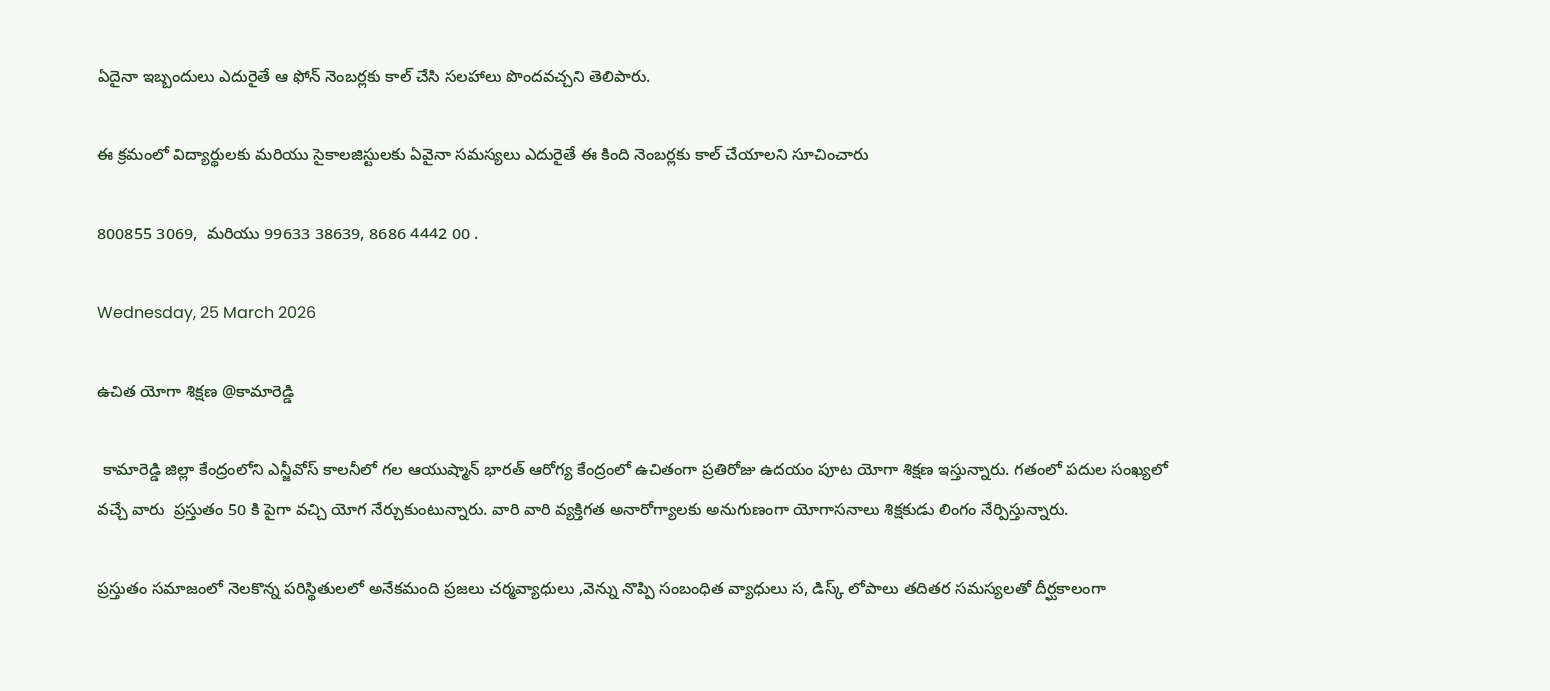ఏదైనా ఇబ్బందులు ఎదురైతే ఆ ఫోన్ నెంబర్లకు కాల్ చేసి సలహాలు పొందవచ్చని తెలిపారు.

ఈ క్రమంలో విద్యార్థులకు మరియు సైకాలజిస్టులకు ఏవైనా సమస్యలు ఎదురైతే ఈ కింది నెంబర్లకు కాల్ చేయాలని సూచించారు

800855 3069,  మరియు 99633 38639, 8686 4442 00 .

Wednesday, 25 March 2026

ఉచిత యోగా శిక్షణ @కామారెడ్డి

 కామారెడ్డి జిల్లా కేంద్రంలోని ఎన్జీవోస్ కాలనీలో గల ఆయుష్మాన్ భారత్ ఆరోగ్య కేంద్రంలో ఉచితంగా ప్రతిరోజు ఉదయం పూట యోగా శిక్షణ ఇస్తున్నారు. గతంలో పదుల సంఖ్యలో వచ్చే వారు  ప్రస్తుతం 50 కి పైగా వచ్చి యోగ నేర్చుకుంటున్నారు. వారి వారి వ్యక్తిగత అనారోగ్యాలకు అనుగుణంగా యోగాసనాలు శిక్షకుడు లింగం నేర్పిస్తున్నారు.

ప్రస్తుతం సమాజంలో నెలకొన్న పరిస్థితులలో అనేకమంది ప్రజలు చర్మవ్యాధులు ,వెన్ను నొప్పి సంబంధిత వ్యాధులు స, డిస్క్ లోపాలు తదితర సమస్యలతో దీర్ఘకాలంగా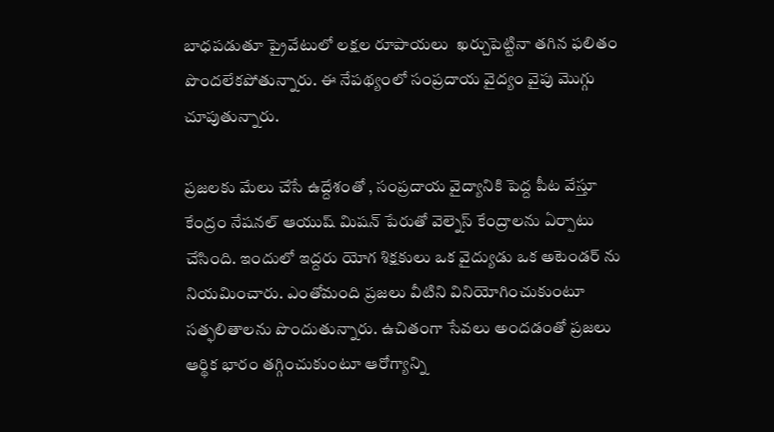బాధపడుతూ ప్రైవేటులో లక్షల రూపాయలు  ఖర్చుపెట్టినా తగిన ఫలితం పొందలేకపోతున్నారు. ఈ నేపథ్యంలో సంప్రదాయ వైద్యం వైపు మొగ్గు చూపుతున్నారు.

ప్రజలకు మేలు చేసే ఉద్దేశంతో , సంప్రదాయ వైద్యానికి పెద్ద పీట వేస్తూ కేంద్రం నేషనల్ ఆయుష్ మిషన్ పేరుతో వెల్నెస్ కేంద్రాలను ఏర్పాటు చేసింది. ఇందులో ఇద్దరు యోగ శిక్షకులు ఒక వైద్యుడు ఒక అటెండర్ ను నియమించారు. ఎంతోమంది ప్రజలు వీటిని వినియోగించుకుంటూ సత్ఫలితాలను పొందుతున్నారు. ఉచితంగా సేవలు అందడంతో ప్రజలు ఆర్థిక భారం తగ్గించుకుంటూ ఆరోగ్యాన్ని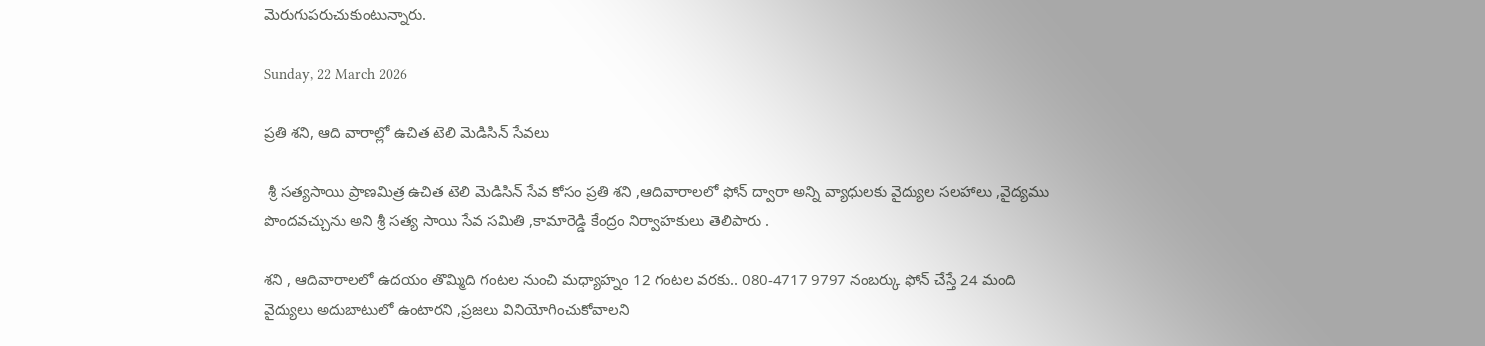మెరుగుపరుచుకుంటున్నారు.

Sunday, 22 March 2026

ప్రతి శని, ఆది వారాల్లో ఉచిత టెలి మెడిసిన్ సేవలు

 శ్రీ సత్యసాయి ప్రాణమిత్ర ఉచిత టెలి మెడిసిన్ సేవ కోసం ప్రతి శని ,ఆదివారాలలో ఫోన్ ద్వారా అన్ని వ్యాధులకు వైద్యుల సలహాలు ,వైద్యము పొందవచ్చును అని శ్రీ సత్య సాయి సేవ సమితి ,కామారెడ్డి కేంద్రం నిర్వాహకులు తెలిపారు .

శని , ఆదివారాలలో ఉదయం తొమ్మిది గంటల నుంచి మధ్యాహ్నం 12 గంటల వరకు.. 080-4717 9797 నంబర్కు ఫోన్ చేస్తే 24 మంది వైద్యులు అదుబాటులో ఉంటారని ,ప్రజలు వినియోగించుకోవాలని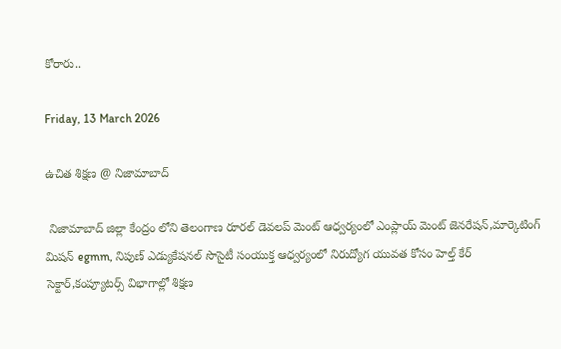కోరారు..

Friday, 13 March 2026

ఉచిత శిక్షణ @ నిజామాబాద్

 నిజామాబాద్ జిల్లా కేంద్రం లోని తెలంగాణ రూరల్ డెవలప్ మెంట్ ఆధ్వర్యంలో ఎంప్లాయ్ మెంట్ జెనరేషన్,మార్కెటింగ్ మిషన్ egmm, నిపుణ్ ఎడ్యుకేషనల్ సొసైటీ సంయుక్త ఆధ్వర్యంలో నిరుద్యోగ యువత కోసం హెల్త్ కేర్ సెక్టార్,కంప్యూటర్స్ విభాగాల్లో శిక్షణ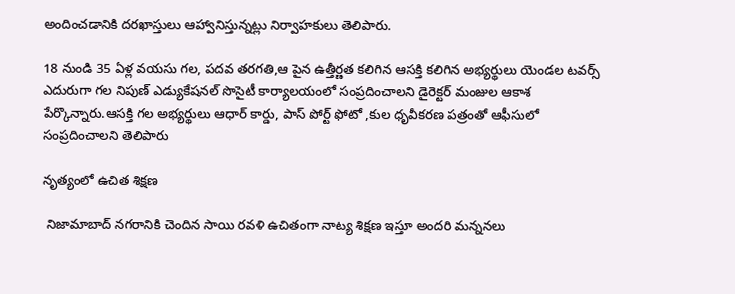అందించడానికి దరఖాస్తులు ఆహ్వానిస్తున్నట్లు నిర్వాహకులు తెలిపారు.

18 నుండి 35 ఏళ్ల వయసు గల, పదవ తరగతి,ఆ పైన ఉత్తీర్ణత కలిగిన ఆసక్తి కలిగిన అభ్యర్థులు యెండల టవర్స్ ఎదురుగా గల నిపుణ్ ఎడ్యుకేషనల్ సొసైటీ కార్యాలయంలో సంప్రదించాలని డైరెక్టర్ మంజుల ఆకాశ పేర్కొన్నారు.ఆసక్తి గల అభ్యర్థులు ఆధార్ కార్డు, పాస్ పోర్ట్ ఫోటో ,కుల ధృవీకరణ పత్రంతో ఆఫీసులో సంప్రదించాలని తెలిపారు

నృత్యంలో ఉచిత శిక్షణ

 నిజామాబాద్ నగరానికి చెందిన సాయి రవళి ఉచితంగా నాట్య శిక్షణ ఇస్తూ అందరి మన్ననలు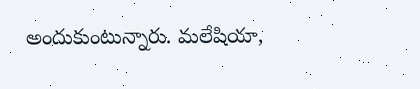అందుకుంటున్నారు. మలేషియా,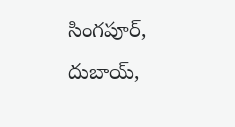సింగపూర్, దుబాయ్,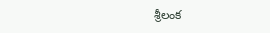శ్రీలంక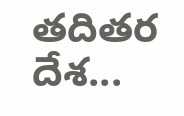తదితర దేశ...